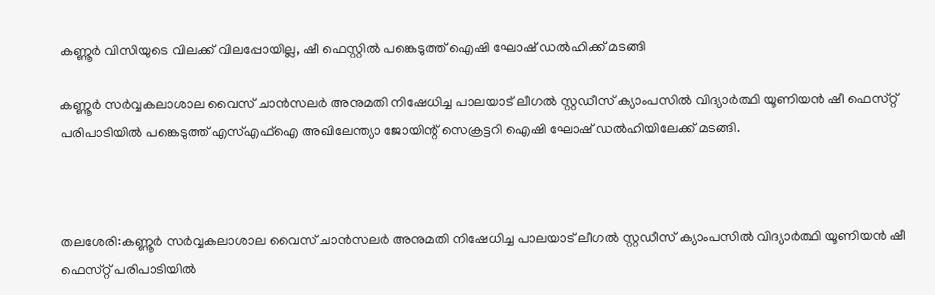കണ്ണൂർ വിസിയുടെ വിലക്ക് വിലപ്പോയില്ല, ഷീ ഫെസ്റ്റിൽ പങ്കെടുത്ത് ഐഷി ഘോഷ് ഡൽഹിക്ക് മടങ്ങി

കണ്ണൂർ സർവ്വകലാശാല വൈസ് ചാൻസലർ അനുമതി നിഷേധിച്ച പാലയാട് ലീഗൽ സ്റ്റഡീസ് ക്യാംപസിൽ വിദ്യാർത്ഥി യൂണിയൻ ഷീ ഫെസ്‌റ്റ് പരിപാടിയിൽ പങ്കെടുത്ത് എസ്എഫ്‌ഐ അഖിലേന്ത്യാ ജോയിന്റ് സെക്രട്ടറി ഐഷി ഘോഷ് ഡൽഹിയിലേക്ക് മടങ്ങി.



തലശേരി:കണ്ണൂർ സർവ്വകലാശാല വൈസ് ചാൻസലർ അനുമതി നിഷേധിച്ച പാലയാട് ലീഗൽ സ്റ്റഡീസ് ക്യാംപസിൽ വിദ്യാർത്ഥി യൂണിയൻ ഷീ ഫെസ്‌റ്റ് പരിപാടിയിൽ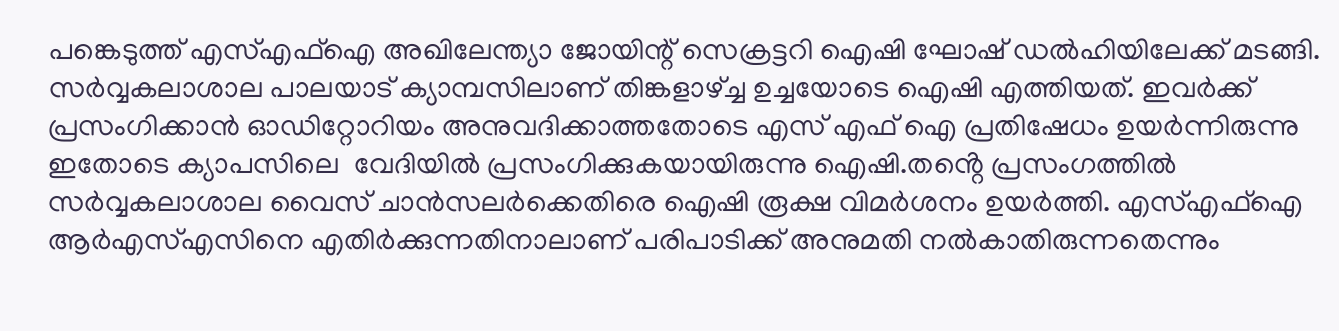പങ്കെടുത്ത് എസ്എഫ്‌ഐ അഖിലേന്ത്യാ ജോയിന്റ് സെക്രട്ടറി ഐഷി ഘോഷ് ഡൽഹിയിലേക്ക് മടങ്ങി. സർവ്വകലാശാല പാലയാട് ക്യാമ്പസിലാണ് തിങ്കളാഴ്ച്ച ഉച്ചയോടെ ഐഷി എത്തിയത്. ഇവർക്ക് പ്രസംഗിക്കാൻ ഓഡിറ്റോറിയം അനുവദിക്കാത്തതോടെ എസ് എഫ് ഐ പ്രതിഷേധം ഉയർന്നിരുന്നു ഇതോടെ ക്യാപസിലെ  വേദിയിൽ പ്രസംഗിക്കുകയായിരുന്നു ഐഷി.തൻ്റെ പ്രസംഗത്തിൽ സർവ്വകലാശാല വൈസ് ചാൻസലർക്കെതിരെ ഐഷി രൂക്ഷ വിമർശനം ഉയർത്തി. എസ്എഫ്‌ഐ ആർഎസ്എസിനെ എതിർക്കുന്നതിനാലാണ് പരിപാടിക്ക് അനുമതി നൽകാതിരുന്നതെന്നും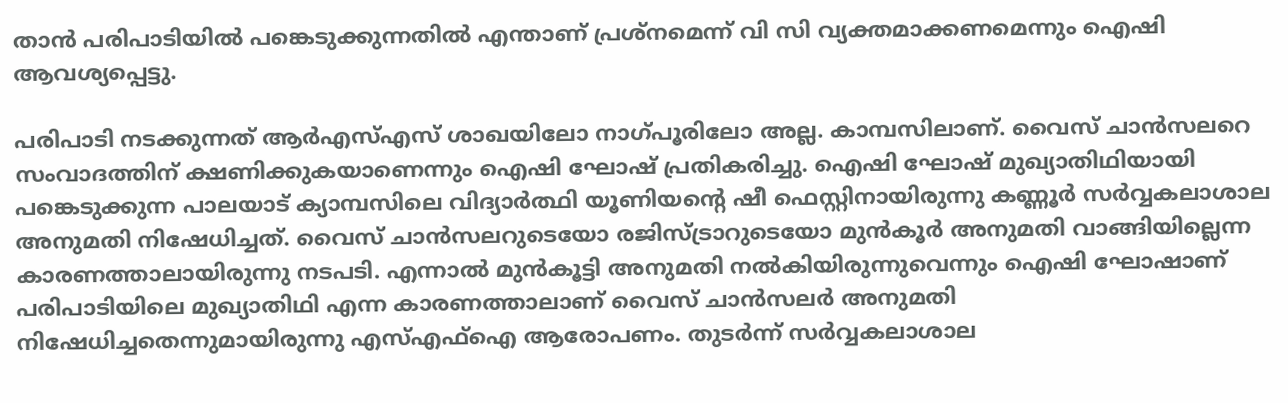താൻ പരിപാടിയിൽ പങ്കെടുക്കുന്നതിൽ എന്താണ് പ്രശ്‌നമെന്ന് വി സി വ്യക്തമാക്കണമെന്നും ഐഷി ആവശ്യപ്പെട്ടു.

പരിപാടി നടക്കുന്നത് ആർഎസ്എസ് ശാഖയിലോ നാഗ്പൂരിലോ അല്ല. കാമ്പസിലാണ്. വൈസ് ചാൻസലറെ സംവാദത്തിന് ക്ഷണിക്കുകയാണെന്നും ഐഷി ഘോഷ് പ്രതികരിച്ചു. ഐഷി ഘോഷ് മുഖ്യാതിഥിയായി പങ്കെടുക്കുന്ന പാലയാട് ക്യാമ്പസിലെ വിദ്യാർത്ഥി യൂണിയന്റെ ഷീ ഫെസ്റ്റിനായിരുന്നു കണ്ണൂർ സർവ്വകലാശാല അനുമതി നിഷേധിച്ചത്. വൈസ് ചാൻസലറുടെയോ രജിസ്ട്രാറുടെയോ മുൻകൂർ അനുമതി വാങ്ങിയില്ലെന്ന കാരണത്താലായിരുന്നു നടപടി. എന്നാൽ മുൻകൂട്ടി അനുമതി നൽകിയിരുന്നുവെന്നും ഐഷി ഘോഷാണ് പരിപാടിയിലെ മുഖ്യാതിഥി എന്ന കാരണത്താലാണ് വൈസ് ചാൻസലർ അനുമതി നിഷേധിച്ചതെന്നുമായിരുന്നു എസ്എഫ്‌ഐ ആരോപണം. തുടർന്ന് സർവ്വകലാശാല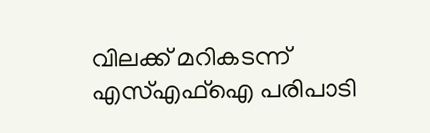വിലക്ക് മറികടന്ന് എസ്എഫ്‌ഐ പരിപാടി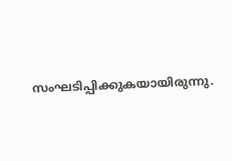സംഘടിപ്പിക്കുകയായിരുന്നു.